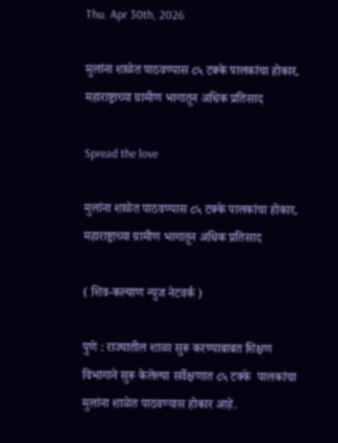Thu. Apr 30th, 2026

मुलांना शाळेत पाठवण्यास ८५ टक्के पालकांचा होकार, महाराष्ट्राच्या ग्रामीण भागातून अधिक प्रतिसाद

Spread the love

मुलांना शाळेत पाठवण्यास ८५ टक्के पालकांचा होकार,
महाराष्ट्राच्या ग्रामीण भागातून अधिक प्रतिसाद

( शिव-कल्याण न्युज नेटवर्क )

पुणे : राज्यातील शाळा सुरू करण्याबाबत शिक्षण विभागाने सुरू केलेल्या सर्वेक्षणात ८५ टक्के  पालकांचा मुलांना शाळेत पाठवण्यास होकार आहे.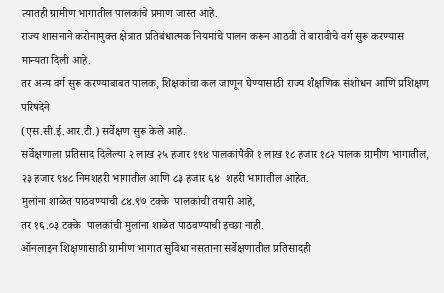त्यातही ग्रामीण भागातील पालकांचे प्रमाण जास्त आहे.
राज्य शासनाने करोनामुक्त क्षेत्रात प्रतिबंधात्मक नियमांचे पालन करून आठवी ते बारावीचे वर्ग सुरू करण्यास मान्यता दिली आहे.
तर अन्य वर्ग सुरू करण्याबाबत पालक, शिक्षकांचा कल जाणून घेण्यासाठी राज्य शैक्षणिक संशोधन आणि प्रशिक्षण परिषदेने
(एस.सी.ई.आर.टी.) सर्वेक्षण सुरू केले आहे.
सर्वेक्षणाला प्रतिसाद दिलेल्या २ लाख २५ हजार १९४ पालकांपैकी १ लाख १८ हजार १८२ पालक ग्रामीण भागातील,
२३ हजार ९४८ निमशहरी भागातील आणि ८३ हजार ६४  शहरी भागातील आहेत.
मुलांना शाळेत पाठवण्याची ८४.९७ टक्के  पालकांची तयारी आहे,
तर १६.०३ टक्के  पालकांची मुलांना शाळेत पाठवण्याची इच्छा नाही.
ऑनलाइन शिक्षणासाठी ग्रामीण भागात सुविधा नसताना सर्वेक्षणातील प्रतिसादही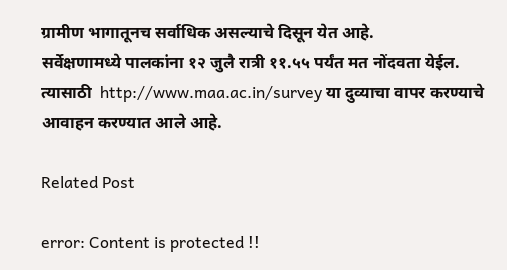ग्रामीण भागातूनच सर्वाधिक असल्याचे दिसून येत आहे.
सर्वेक्षणामध्ये पालकांना १२ जुलै रात्री ११.५५ पर्यंत मत नोंदवता येईल.
त्यासाठी  http://www.maa.ac.in/survey या दुव्याचा वापर करण्याचे आवाहन करण्यात आले आहे.

Related Post

error: Content is protected !!